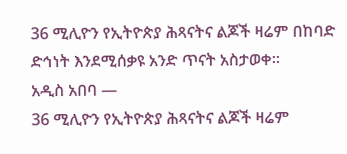36 ሚሊዮን የኢትዮጵያ ሕጻናትና ልጆች ዛሬም በከባድ ድኅነት እንደሚሰቃዩ አንድ ጥናት አስታወቀ፡፡
አዲስ አበባ —
36 ሚሊዮን የኢትዮጵያ ሕጻናትና ልጆች ዛሬም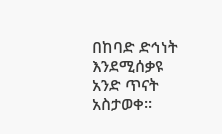በከባድ ድኅነት እንደሚሰቃዩ አንድ ጥናት አስታወቀ፡፡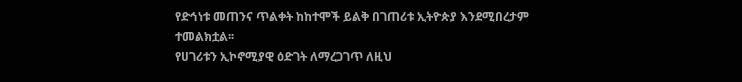የድኅነቱ መጠንና ጥልቀት ከከተሞች ይልቅ በገጠሪቱ ኢትዮጵያ እንደሚበረታም ተመልክቷል፡፡
የሀገሪቱን ኢኮኖሚያዊ ዕድገት ለማረጋገጥ ለዚህ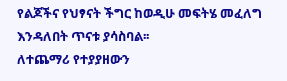የልጆችና የህፃናት ችግር ከወዲሁ መፍትሄ መፈለግ እንዳለበት ጥናቱ ያሳስባል፡፡
ለተጨማሪ የተያያዘውን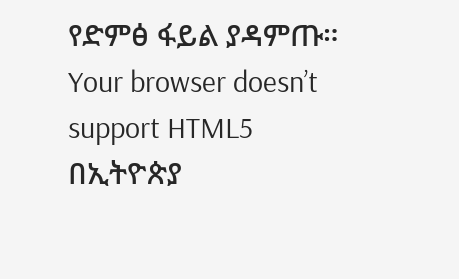የድምፅ ፋይል ያዳምጡ።
Your browser doesn’t support HTML5
በኢትዮጵያ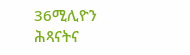36ሚሊዮን ሕጻናትና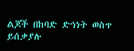ልጆች በከባድ ድኅነት ወስጥ ይሰቃያሉ